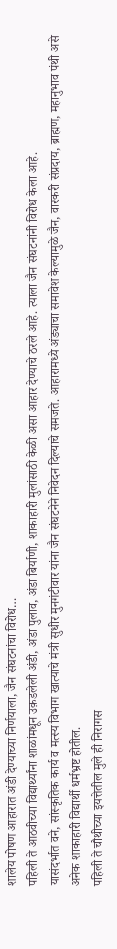शालेय पोषण आहारात अंडी देण्याच्या निर्णयाला, जैन संघटनांचा विरोध…
पहिली ते आठवीच्या विद्यार्थ्यांना शाळांमधून उक़डलेली अंडी, अंडा पुलाव, अंडा बिर्याणी, शाकाहारी मुलांसाठी केळी असा आहार देण्याचे ठरले आहे. त्याला जैन संघटनांनी विरोध केला आहे.
यासंदर्भात वने, सांस्कृतिक कार्य व मत्स्य विभाग खात्याचे मंत्री सुधीर मुनगंटीवार यांना जैन संघटनेने निवेदन दिल्याचे समजते. आहारामध्ये अंड्याचा समावेश केल्यामुळे जैन, वारकरी संप्रदाय, ब्राह्मण, महानुभाव पंथी असे अनेक शाकाहारी विद्यार्थी धर्मभ्रष्ट होतील.
पहिली ते चौथीच्या इयत्तेतील मुले ही निरागस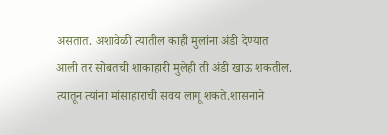असतात. अशावेळी त्यातील काही मुलांना अंडी देण्यात आली तर सोबतची शाकाहारी मुलेही ती अंडी खाऊ शकतील. त्यातून त्यांना मांसाहाराची सवय लागू शकते.शासनाने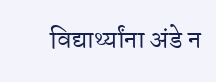विद्यार्थ्यांना अंडे न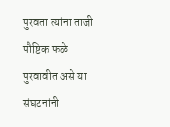पुरवता त्यांना ताजी पौष्टिक फळे पुरवावीत असे या संघटनांनी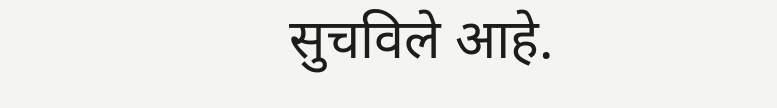सुचविले आहे.